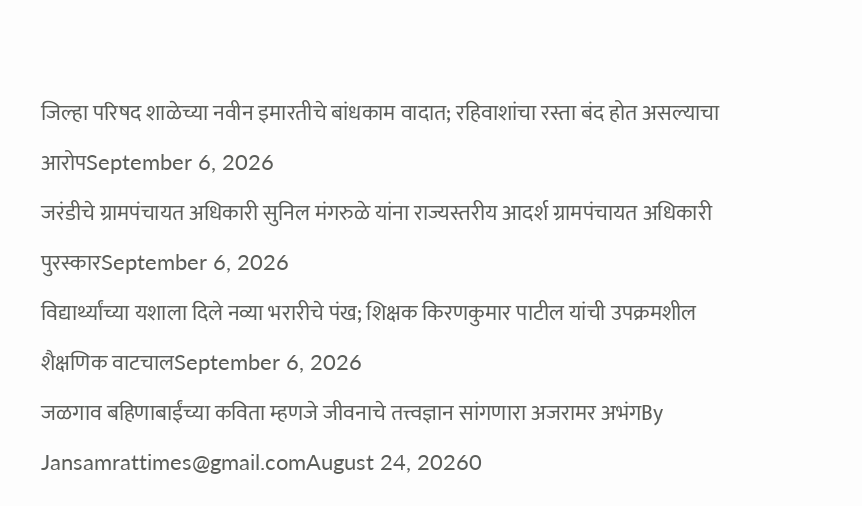जिल्हा परिषद शाळेच्या नवीन इमारतीचे बांधकाम वादात; रहिवाशांचा रस्ता बंद होत असल्याचा आरोपSeptember 6, 2026
जरंडीचे ग्रामपंचायत अधिकारी सुनिल मंगरुळे यांना राज्यस्तरीय आदर्श ग्रामपंचायत अधिकारी पुरस्कारSeptember 6, 2026
विद्यार्थ्यांच्या यशाला दिले नव्या भरारीचे पंख; शिक्षक किरणकुमार पाटील यांची उपक्रमशील शैक्षणिक वाटचालSeptember 6, 2026
जळगाव बहिणाबाईंच्या कविता म्हणजे जीवनाचे तत्त्वज्ञान सांगणारा अजरामर अभंगBy Jansamrattimes@gmail.comAugust 24, 20260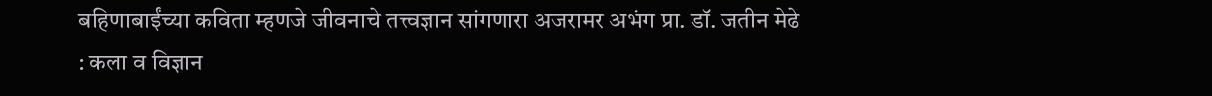बहिणाबाईंच्या कविता म्हणजे जीवनाचे तत्त्वज्ञान सांगणारा अजरामर अभंग प्रा. डॉ. जतीन मेढे : कला व विज्ञान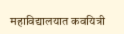महाविद्यालयात कवयित्री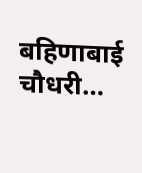बहिणाबाई चौधरी…